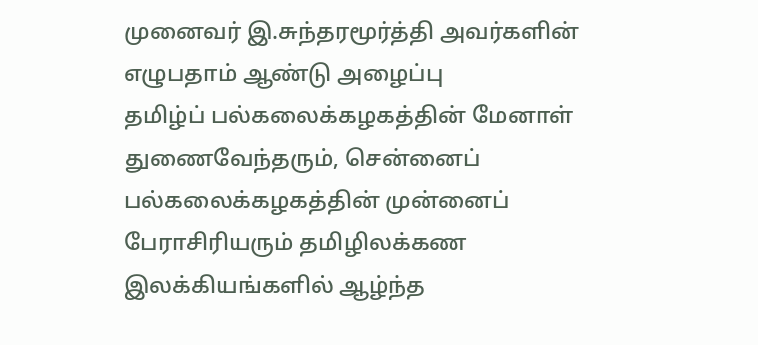முனைவர் இ.சுந்தரமூர்த்தி அவர்களின் எழுபதாம் ஆண்டு அழைப்பு
தமிழ்ப் பல்கலைக்கழகத்தின் மேனாள் துணைவேந்தரும், சென்னைப் பல்கலைக்கழகத்தின் முன்னைப் பேராசிரியரும் தமிழிலக்கண இலக்கியங்களில் ஆழ்ந்த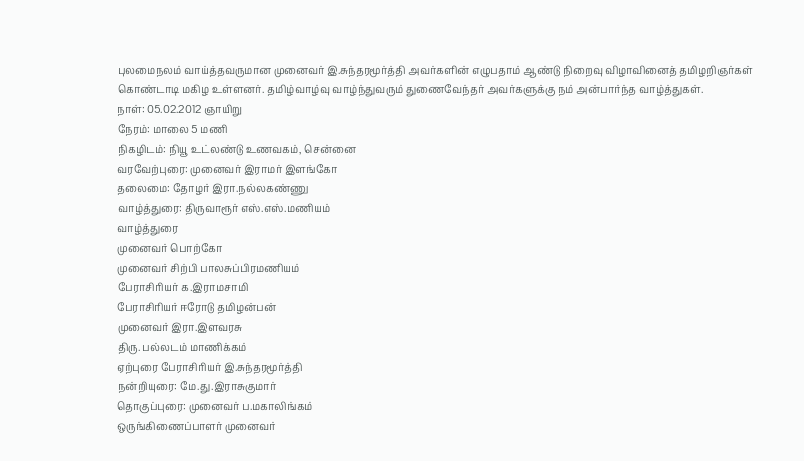புலமைநலம் வாய்த்தவருமான முனைவர் இ.சுந்தரமூர்த்தி அவர்களின் எழுபதாம் ஆண்டு நிறைவு விழாவினைத் தமிழறிஞர்கள் கொண்டாடி மகிழ உள்ளனர். தமிழ்வாழ்வு வாழ்ந்துவரும் துணைவேந்தர் அவர்களுக்கு நம் அன்பார்ந்த வாழ்த்துகள்.
நாள்: 05.02.2012 ஞாயிறு
நேரம்: மாலை 5 மணி
நிகழிடம்: நியூ உட்லண்டு உணவகம், சென்னை
வரவேற்புரை: முனைவர் இராமர் இளங்கோ
தலைமை: தோழர் இரா.நல்லகண்ணு
வாழ்த்துரை: திருவாரூர் எஸ்.எஸ்.மணியம்
வாழ்த்துரை
முனைவர் பொற்கோ
முனைவர் சிற்பி பாலசுப்பிரமணியம்
பேராசிரியர் க.இராமசாமி
பேராசிரியர் ஈரோடு தமிழன்பன்
முனைவர் இரா.இளவரசு
திரு. பல்லடம் மாணிக்கம்
ஏற்புரை பேராசிரியர் இ.சுந்தரமூர்த்தி
நன்றியுரை: மே.து.இராசுகுமார்
தொகுப்புரை: முனைவர் ப.மகாலிங்கம்
ஒருங்கிணைப்பாளர் முனைவர்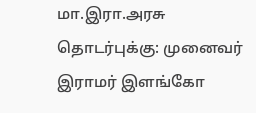மா.இரா.அரசு
தொடர்புக்கு: முனைவர் இராமர் இளங்கோ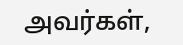அவர்கள்,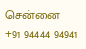சென்னை
+91 94444 94941